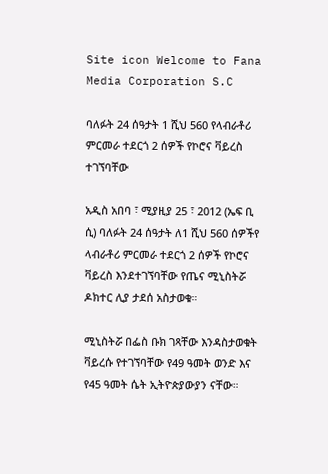Site icon Welcome to Fana Media Corporation S.C

ባለፉት 24 ሰዓታት 1 ሺህ 560 የላብራቶሪ ምርመራ ተደርጎ 2 ሰዎች የኮሮና ቫይረስ ተገኘባቸው

አዲስ አበባ ፣ ሚያዚያ 25 ፣ 2012 (ኤፍ ቢ ሲ) ባለፉት 24 ሰዓታት ለ1 ሺህ 560 ሰዎችየ ላብራቶሪ ምርመራ ተደርጎ 2 ሰዎች የኮሮና ቫይረስ እንደተገኘባቸው የጤና ሚኒስትሯ ዶክተር ሊያ ታደሰ አስታወቁ።

ሚኒስትሯ በፌስ ቡክ ገጻቸው እንዳስታወቁት ቫይረሱ የተገኘባቸው የ49 ዓመት ወንድ እና የ45 ዓመት ሴት ኢትዮጵያውያን ናቸው።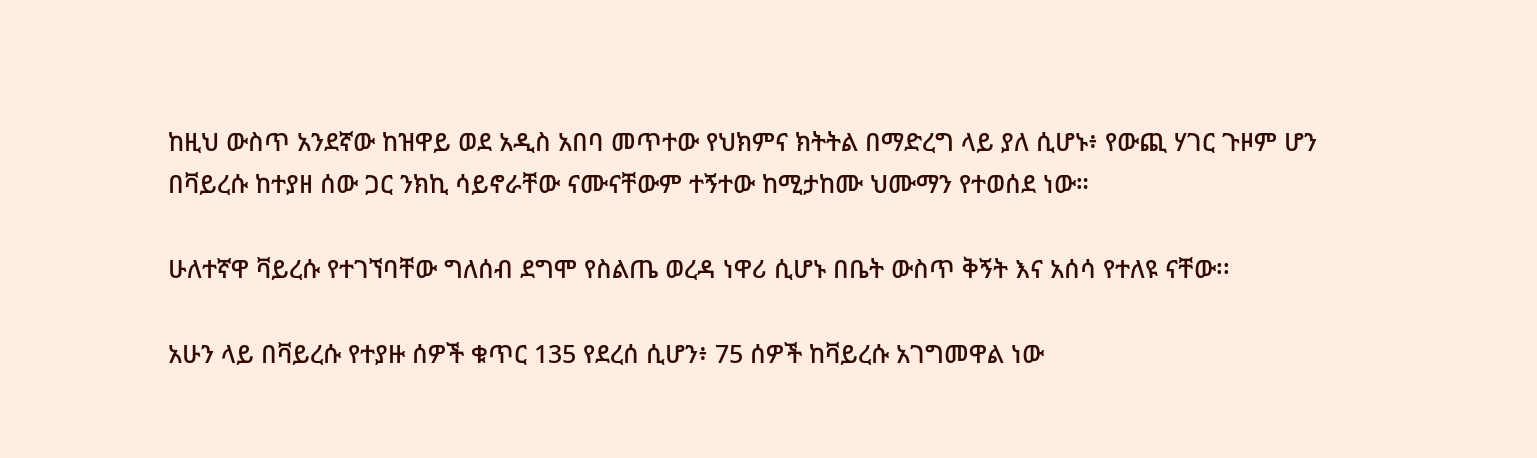ከዚህ ውስጥ አንደኛው ከዝዋይ ወደ አዲስ አበባ መጥተው የህክምና ክትትል በማድረግ ላይ ያለ ሲሆኑ፥ የውጪ ሃገር ጉዞም ሆን በቫይረሱ ከተያዘ ሰው ጋር ንክኪ ሳይኖራቸው ናሙናቸውም ተኝተው ከሚታከሙ ህሙማን የተወሰደ ነው።

ሁለተኛዋ ቫይረሱ የተገኘባቸው ግለሰብ ደግሞ የስልጤ ወረዳ ነዋሪ ሲሆኑ በቤት ውስጥ ቅኝት እና አሰሳ የተለዩ ናቸው፡፡

አሁን ላይ በቫይረሱ የተያዙ ሰዎች ቁጥር 135 የደረሰ ሲሆን፥ 75 ሰዎች ከቫይረሱ አገግመዋል ነው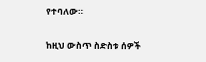የተባለው።

ከዚህ ውስጥ ስድስቱ ሰዎች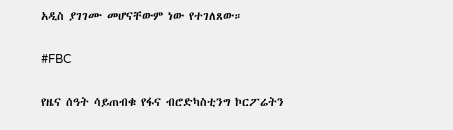አዲስ ያገገሙ መሆናቸውም ነው የተገለጸው።

#FBC

የዜና ሰዓት ሳይጠብቁ የፋና ብሮድካስቲንግ ኮርፖሬትን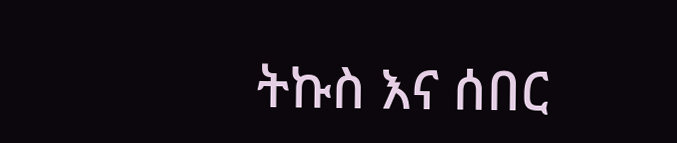ትኩስ እና ሰበር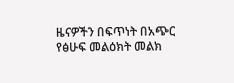ዜናዎችን በፍጥነት በአጭር የፅሁፍ መልዕክት መልክ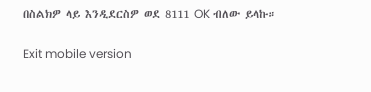በስልክዎ ላይ እንዲደርስዎ ወደ 8111 OK ብለው ይላኩ።

Exit mobile version